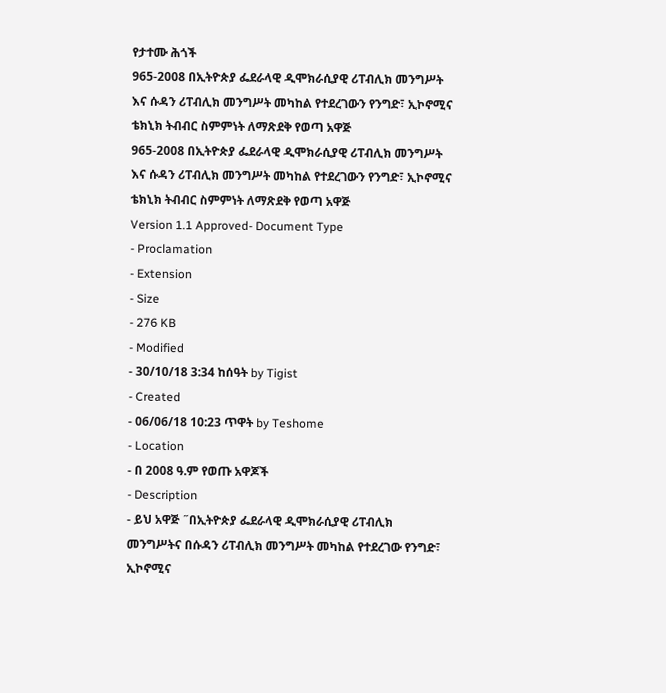የታተሙ ሕጎች
965-2008 በኢትዮጵያ ፌደራላዊ ዲሞክራሲያዊ ሪፐብሊክ መንግሥት እና ሱዳን ሪፐብሊክ መንግሥት መካከል የተደረገውን የንግድ፣ ኢኮኖሚና ቴክኒክ ትብብር ስምምነት ለማጽደቅ የወጣ አዋጅ
965-2008 በኢትዮጵያ ፌደራላዊ ዲሞክራሲያዊ ሪፐብሊክ መንግሥት እና ሱዳን ሪፐብሊክ መንግሥት መካከል የተደረገውን የንግድ፣ ኢኮኖሚና ቴክኒክ ትብብር ስምምነት ለማጽደቅ የወጣ አዋጅ
Version 1.1 Approved- Document Type
- Proclamation
- Extension
- Size
- 276 KB
- Modified
- 30/10/18 3:34 ከሰዓት by Tigist
- Created
- 06/06/18 10:23 ጥዋት by Teshome
- Location
- በ 2008 ዓ.ም የወጡ አዋጆች
- Description
- ይህ አዋጅ ˝በኢትዮጵያ ፌደራላዊ ዲሞክራሲያዊ ሪፐብሊክ መንግሥትና በሱዳን ሪፐብሊክ መንግሥት መካከል የተደረገው የንግድ፣ ኢኮኖሚና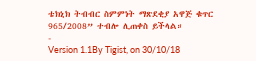ቴክኒክ ትብብር ስምምነት ማጽደቂያ አዋጅ ቁጥር 965/2008” ተብሎ ሊጠቀስ ይችላል።
-
Version 1.1By Tigist, on 30/10/18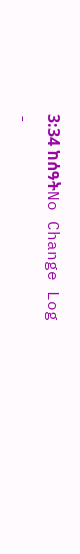3:34 ከሰዓትNo Change Log
-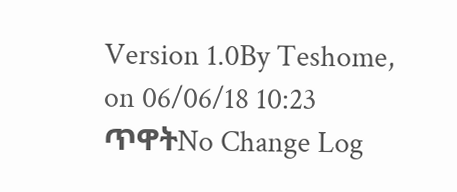Version 1.0By Teshome, on 06/06/18 10:23 ጥዋትNo Change Log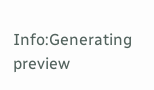Info:Generating preview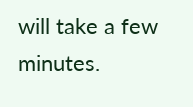will take a few minutes.